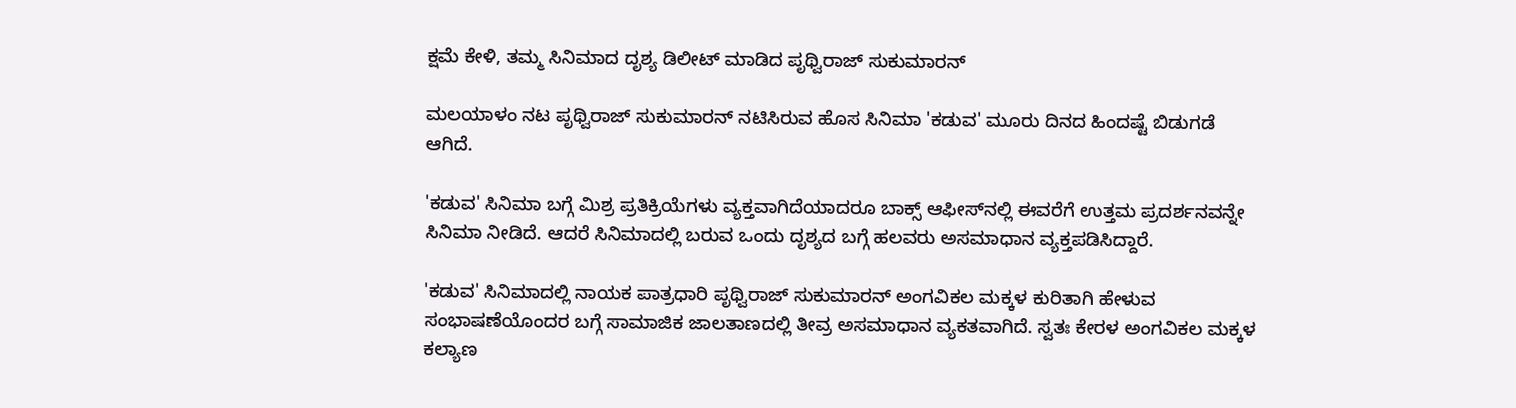ಕ್ಷಮೆ ಕೇಳಿ, ತಮ್ಮ ಸಿನಿಮಾದ ದೃಶ್ಯ ಡಿಲೀಟ್ ಮಾಡಿದ ಪೃಥ್ವಿರಾಜ್ ಸುಕುಮಾರನ್

ಮಲಯಾಳಂ ನಟ ಪೃಥ್ವಿರಾಜ್ ಸುಕುಮಾರನ್ ನಟಿಸಿರುವ ಹೊಸ ಸಿನಿಮಾ 'ಕಡುವ' ಮೂರು ದಿನದ ಹಿಂದಷ್ಟೆ ಬಿಡುಗಡೆ ಆಗಿದೆ.

'ಕಡುವ' ಸಿನಿಮಾ ಬಗ್ಗೆ ಮಿಶ್ರ ಪ್ರತಿಕ್ರಿಯೆಗಳು ವ್ಯಕ್ತವಾಗಿದೆಯಾದರೂ ಬಾಕ್ಸ್‌ ಆಫೀಸ್‌ನಲ್ಲಿ ಈವರೆಗೆ ಉತ್ತಮ ಪ್ರದರ್ಶನವನ್ನೇ ಸಿನಿಮಾ ನೀಡಿದೆ. ಆದರೆ ಸಿನಿಮಾದಲ್ಲಿ ಬರುವ ಒಂದು ದೃಶ್ಯದ ಬಗ್ಗೆ ಹಲವರು ಅಸಮಾಧಾನ ವ್ಯಕ್ತಪಡಿಸಿದ್ದಾರೆ.

'ಕಡುವ' ಸಿನಿಮಾದಲ್ಲಿ ನಾಯಕ ಪಾತ್ರಧಾರಿ ಪೃಥ್ವಿರಾಜ್ ಸುಕುಮಾರನ್ ಅಂಗವಿಕಲ ಮಕ್ಕಳ ಕುರಿತಾಗಿ ಹೇಳುವ ಸಂಭಾಷಣೆಯೊಂದರ ಬಗ್ಗೆ ಸಾಮಾಜಿಕ ಜಾಲತಾಣದಲ್ಲಿ ತೀವ್ರ ಅಸಮಾಧಾನ ವ್ಯಕತವಾಗಿದೆ. ಸ್ವತಃ ಕೇರಳ ಅಂಗವಿಕಲ ಮಕ್ಕಳ ಕಲ್ಯಾಣ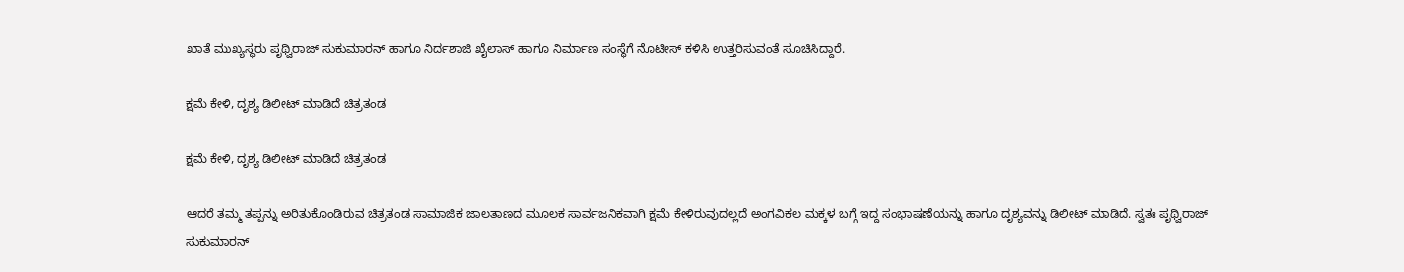ಖಾತೆ ಮುಖ್ಯಸ್ಥರು ಪೃಥ್ವಿರಾಜ್ ಸುಕುಮಾರನ್ ಹಾಗೂ ನಿರ್ದಶಾಜಿ ಖೈಲಾಸ್ ಹಾಗೂ ನಿರ್ಮಾಣ ಸಂಸ್ಥೆಗೆ ನೊಟೀಸ್ ಕಳಿಸಿ ಉತ್ತರಿಸುವಂತೆ ಸೂಚಿಸಿದ್ದಾರೆ.

ಕ್ಷಮೆ ಕೇಳಿ, ದೃಶ್ಯ ಡಿಲೀಟ್ ಮಾಡಿದೆ ಚಿತ್ರತಂಡ

ಕ್ಷಮೆ ಕೇಳಿ, ದೃಶ್ಯ ಡಿಲೀಟ್ ಮಾಡಿದೆ ಚಿತ್ರತಂಡ

ಆದರೆ ತಮ್ಮ ತಪ್ಪನ್ನು ಅರಿತುಕೊಂಡಿರುವ ಚಿತ್ರತಂಡ ಸಾಮಾಜಿಕ ಜಾಲತಾಣದ ಮೂಲಕ ಸಾರ್ವಜನಿಕವಾಗಿ ಕ್ಷಮೆ ಕೇಳಿರುವುದಲ್ಲದೆ ಅಂಗವಿಕಲ ಮಕ್ಕಳ ಬಗ್ಗೆ ಇದ್ದ ಸಂಭಾಷಣೆಯನ್ನು ಹಾಗೂ ದೃಶ್ಯವನ್ನು ಡಿಲೀಟ್ ಮಾಡಿದೆ. ಸ್ವತಃ ಪೃಥ್ವಿರಾಜ್ ಸುಕುಮಾರನ್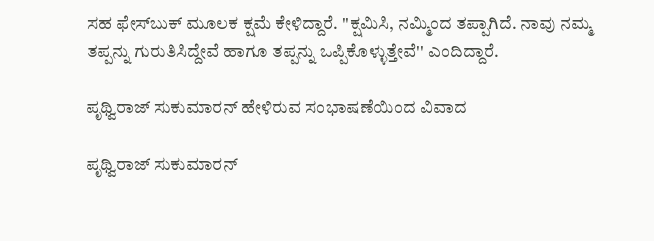ಸಹ ಫೇಸ್‌ಬುಕ್ ಮೂಲಕ ಕ್ಷಮೆ ಕೇಳಿದ್ದಾರೆ. ''ಕ್ಷಮಿಸಿ, ನಮ್ಮಿಂದ ತಪ್ಪಾಗಿದೆ. ನಾವು ನಮ್ಮ ತಪ್ಪನ್ನು ಗುರುತಿಸಿದ್ದೇವೆ ಹಾಗೂ ತಪ್ಪನ್ನು ಒಪ್ಪಿಕೊಳ್ಳುತ್ತೇವೆ'' ಎಂದಿದ್ದಾರೆ.

ಪೃಥ್ವಿರಾಜ್ ಸುಕುಮಾರನ್ ಹೇಳಿರುವ ಸಂಭಾಷಣೆಯಿಂದ ವಿವಾದ

ಪೃಥ್ವಿರಾಜ್ ಸುಕುಮಾರನ್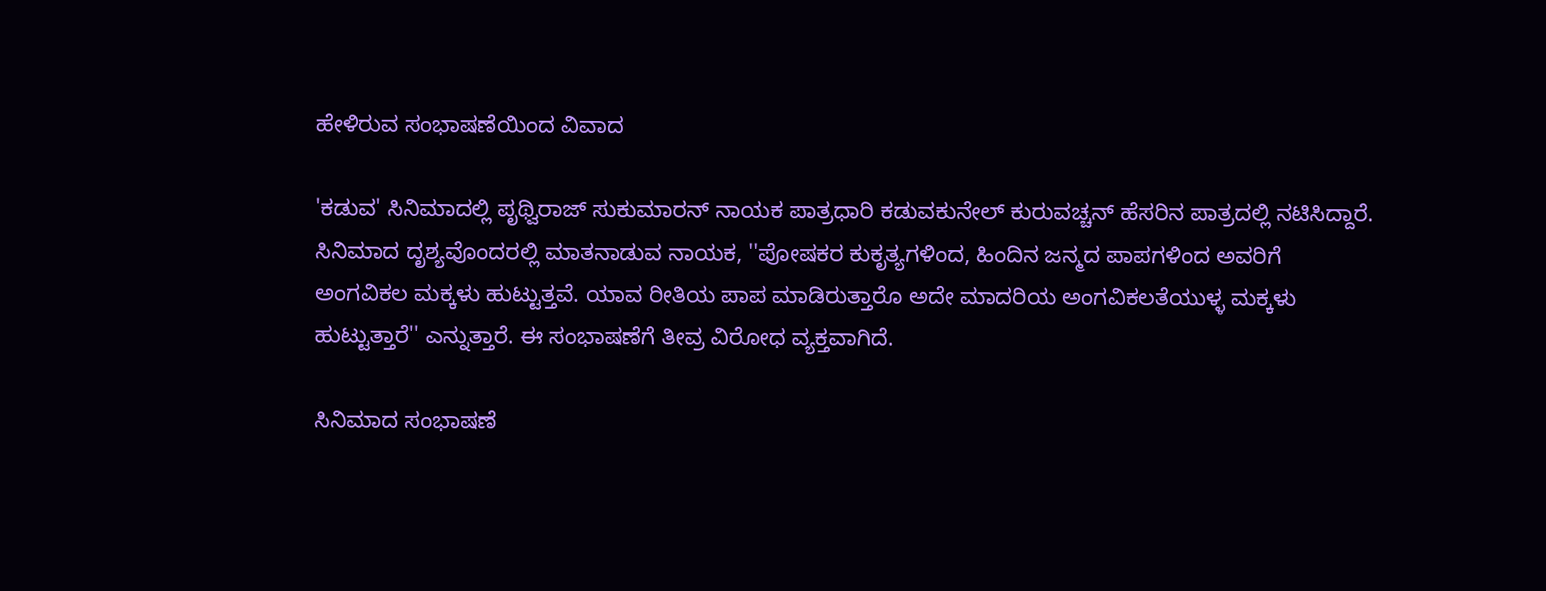ಹೇಳಿರುವ ಸಂಭಾಷಣೆಯಿಂದ ವಿವಾದ

'ಕಡುವ' ಸಿನಿಮಾದಲ್ಲಿ ಪೃಥ್ವಿರಾಜ್ ಸುಕುಮಾರನ್ ನಾಯಕ ಪಾತ್ರಧಾರಿ ಕಡುವಕುನೇಲ್ ಕುರುವಚ್ಚನ್ ಹೆಸರಿನ ಪಾತ್ರದಲ್ಲಿ ನಟಿಸಿದ್ದಾರೆ. ಸಿನಿಮಾದ ದೃಶ್ಯವೊಂದರಲ್ಲಿ ಮಾತನಾಡುವ ನಾಯಕ, ''ಪೋಷಕರ ಕುಕೃತ್ಯಗಳಿಂದ, ಹಿಂದಿನ ಜನ್ಮದ ಪಾಪಗಳಿಂದ ಅವರಿಗೆ ಅಂಗವಿಕಲ ಮಕ್ಕಳು ಹುಟ್ಟುತ್ತವೆ. ಯಾವ ರೀತಿಯ ಪಾಪ ಮಾಡಿರುತ್ತಾರೊ ಅದೇ ಮಾದರಿಯ ಅಂಗವಿಕಲತೆಯುಳ್ಳ ಮಕ್ಕಳು ಹುಟ್ಟುತ್ತಾರೆ'' ಎನ್ನುತ್ತಾರೆ. ಈ ಸಂಭಾಷಣೆಗೆ ತೀವ್ರ ವಿರೋಧ ವ್ಯಕ್ತವಾಗಿದೆ.

ಸಿನಿಮಾದ ಸಂಭಾಷಣೆ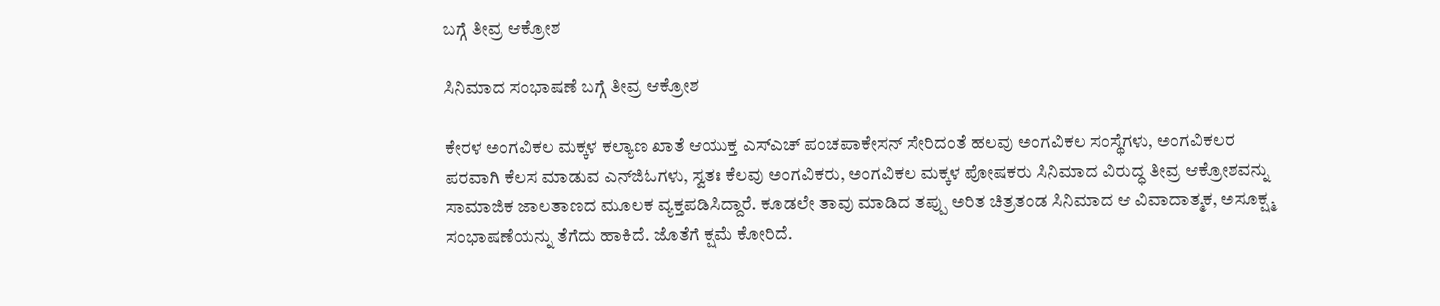ಬಗ್ಗೆ ತೀವ್ರ ಆಕ್ರೋಶ

ಸಿನಿಮಾದ ಸಂಭಾಷಣೆ ಬಗ್ಗೆ ತೀವ್ರ ಆಕ್ರೋಶ

ಕೇರಳ ಅಂಗವಿಕಲ ಮಕ್ಕಳ ಕಲ್ಯಾಣ ಖಾತೆ ಆಯುಕ್ತ ಎಸ್‌ಎಚ್ ಪಂಚಪಾಕೇಸನ್ ಸೇರಿದಂತೆ ಹಲವು ಅಂಗವಿಕಲ ಸಂಸ್ಥೆಗಳು, ಅಂಗವಿಕಲರ ಪರವಾಗಿ ಕೆಲಸ ಮಾಡುವ ಎನ್‌ಜಿಓಗಳು, ಸ್ವತಃ ಕೆಲವು ಅಂಗವಿಕರು, ಅಂಗವಿಕಲ ಮಕ್ಕಳ ಪೋಷಕರು ಸಿನಿಮಾದ ವಿರುದ್ಧ ತೀವ್ರ ಆಕ್ರೋಶವನ್ನು ಸಾಮಾಜಿಕ ಜಾಲತಾಣದ ಮೂಲಕ ವ್ಯಕ್ತಪಡಿಸಿದ್ದಾರೆ. ಕೂಡಲೇ ತಾವು ಮಾಡಿದ ತಪ್ಪು ಅರಿತ ಚಿತ್ರತಂಡ ಸಿನಿಮಾದ ಆ ವಿವಾದಾತ್ಮಕ, ಅಸೂಕ್ಷ್ಮ ಸಂಭಾಷಣೆಯನ್ನು ತೆಗೆದು ಹಾಕಿದೆ. ಜೊತೆಗೆ ಕ್ಷಮೆ ಕೋರಿದೆ.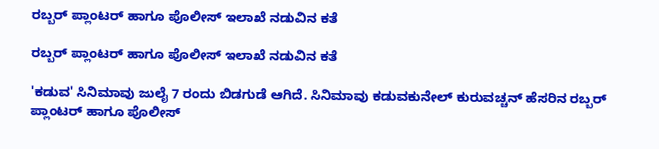ರಬ್ಬರ್ ಪ್ಲಾಂಟರ್ ಹಾಗೂ ಪೊಲೀಸ್ ಇಲಾಖೆ ನಡುವಿನ ಕತೆ

ರಬ್ಬರ್ ಪ್ಲಾಂಟರ್ ಹಾಗೂ ಪೊಲೀಸ್ ಇಲಾಖೆ ನಡುವಿನ ಕತೆ

'ಕಡುವ' ಸಿನಿಮಾವು ಜುಲೈ 7 ರಂದು ಬಿಡಗುಡೆ ಆಗಿದೆ. ಸಿನಿಮಾವು ಕಡುವಕುನೇಲ್ ಕುರುವಚ್ಚನ್ ಹೆಸರಿನ ರಬ್ಬರ್ ಪ್ಲಾಂಟರ್ ಹಾಗೂ ಪೊಲೀಸ್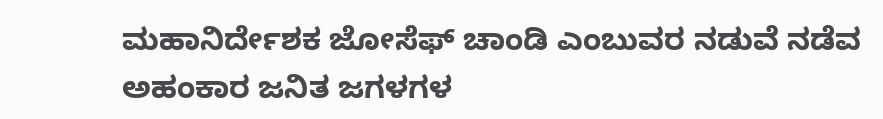ಮಹಾನಿರ್ದೇಶಕ ಜೋಸೆಫ್ ಚಾಂಡಿ ಎಂಬುವರ ನಡುವೆ ನಡೆವ ಅಹಂಕಾರ ಜನಿತ ಜಗಳಗಳ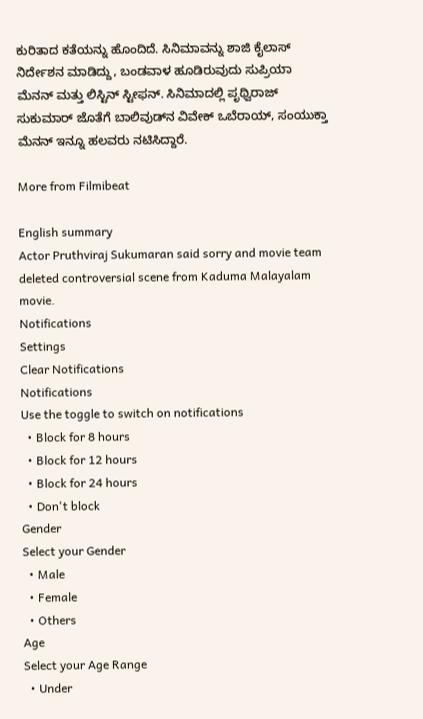ಕುರಿತಾದ ಕತೆಯನ್ನು ಹೊಂದಿದೆ. ಸಿನಿಮಾವನ್ನು ಶಾಜಿ ಕೈಲಾಸ್ ನಿರ್ದೇಶನ ಮಾಡಿದ್ದು, ಬಂಡವಾಳ ಹೂಡಿರುವುದು ಸುಪ್ರಿಯಾ ಮೆನನ್ ಮತ್ತು ಲಿಸ್ಟಿನ್ ಸ್ಟೀಫನ್. ಸಿನಿಮಾದಲ್ಲಿ ಪೃಥ್ವಿರಾಜ್ ಸುಕುಮಾರ್ ಜೊತೆಗೆ ಬಾಲಿವುಡ್‌ನ ವಿವೇಕ್ ಒಬೆರಾಯ್, ಸಂಯುಕ್ತಾ ಮೆನನ್ ಇನ್ನೂ ಹಲವರು ನಟಿಸಿದ್ದಾರೆ.

More from Filmibeat

English summary
Actor Pruthviraj Sukumaran said sorry and movie team deleted controversial scene from Kaduma Malayalam movie.
Notifications
Settings
Clear Notifications
Notifications
Use the toggle to switch on notifications
  • Block for 8 hours
  • Block for 12 hours
  • Block for 24 hours
  • Don't block
Gender
Select your Gender
  • Male
  • Female
  • Others
Age
Select your Age Range
  • Under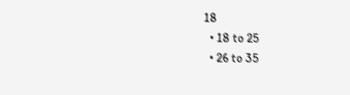18
  • 18 to 25
  • 26 to 35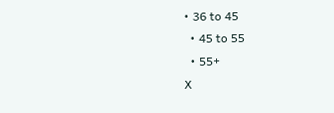• 36 to 45
  • 45 to 55
  • 55+
X